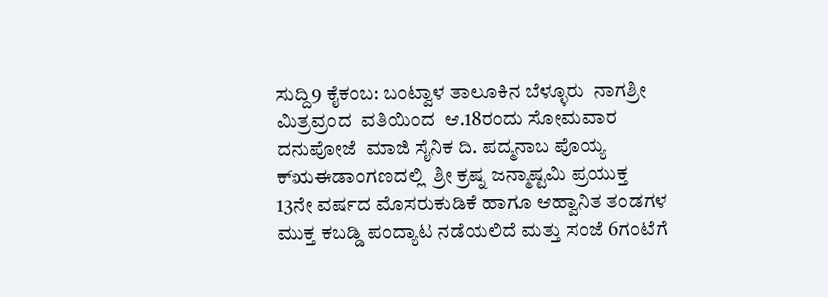ಸುದ್ದಿ9 ಕೈಕಂಬ: ಬಂಟ್ವಾಳ ತಾಲೂಕಿನ ಬೆಳ್ಳೂರು  ನಾಗಶ್ರೀ ಮಿತ್ರವ್ರಂದ  ವತಿಯಿಂದ  ಆ.18ರಂದು ಸೋಮವಾರ  ದನುಪೋಜೆ  ಮಾಜಿ ಸೈನಿಕ ದಿ. ಪದ್ಮನಾಬ ಪೊಯ್ಯ ಕ್ಋಈಡಾಂಗಣದಲ್ಲಿ  ಶ್ರೀ ಕ್ರಷ್ನ ಜನ್ಮಾಷ್ಟಮಿ ಪ್ರಯುಕ್ತ  13ನೇ ವರ್ಷದ ಮೊಸರುಕುಡಿಕೆ ಹಾಗೂ ಆಹ್ವಾನಿತ ತಂಡಗಳ ಮುಕ್ತ ಕಬಡ್ಡಿ ಪಂದ್ಯಾಟ ನಡೆಯಲಿದೆ ಮತ್ತು ಸಂಜೆ 6ಗಂಟೆಗೆ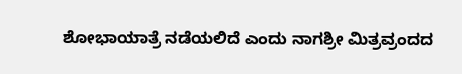ಶೋಭಾಯಾತ್ರೆ ನಡೆಯಲಿದೆ ಎಂದು ನಾಗಶ್ರೀ ಮಿತ್ರವ್ರಂದದ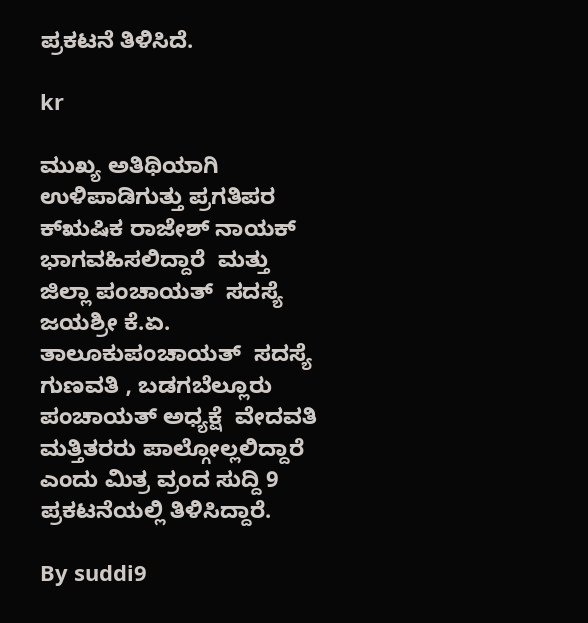ಪ್ರಕಟನೆ ತಿಳಿಸಿದೆ.

kr

ಮುಖ್ಯ ಅತಿಥಿಯಾಗಿ ಉಳಿಪಾಡಿಗುತ್ತು ಪ್ರಗತಿಪರ ಕ್ಋಷಿಕ ರಾಜೇಶ್ ನಾಯಕ್  ಭಾಗವಹಿಸಲಿದ್ದಾರೆ  ಮತ್ತು  ಜಿಲ್ಲಾ ಪಂಚಾಯತ್  ಸದಸ್ಯೆ ಜಯಶ್ರೀ ಕೆ.ಏ. ತಾಲೂಕುಪಂಚಾಯತ್  ಸದಸ್ಯೆ  ಗುಣವತಿ , ಬಡಗಬೆಲ್ಲೂರು ಪಂಚಾಯತ್ ಅಧ್ಯಕ್ಷೆ  ವೇದವತಿ  ಮತ್ತಿತರರು ಪಾಲ್ಗೋಲ್ಲಲಿದ್ದಾರೆ  ಎಂದು ಮಿತ್ರ ವ್ರಂದ ಸುದ್ದಿ 9 ಪ್ರಕಟನೆಯಲ್ಲಿ ತಿಳಿಸಿದ್ದಾರೆ.

By suddi9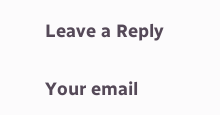Leave a Reply

Your email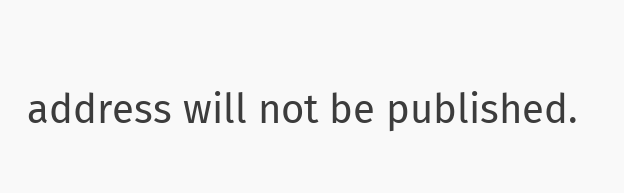address will not be published.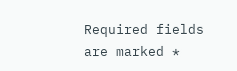Required fields are marked *